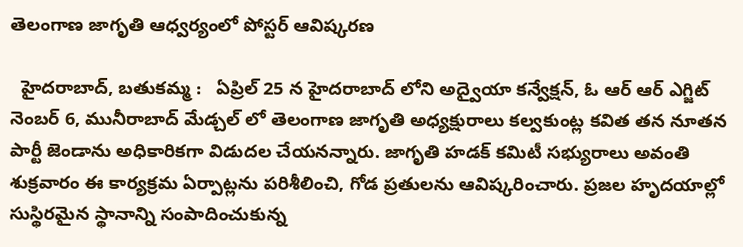తెలంగాణ జాగృతి ఆధ్వర్యంలో పోస్టర్ ఆవిష్కరణ

  హైదరాబాద్, బతుకమ్మ :   ఏప్రిల్ 25 న హైదరాబాద్ లోని అద్వైయా కన్వేక్షన్, ఓ ఆర్ ఆర్ ఎగ్జిట్ నెంబర్ 6, మునీరాబాద్ మేడ్చల్ లో తెలంగాణ జాగృతి అధ్యక్షురాలు కల్వకుంట్ల కవిత తన నూతన పార్టీ జెండాను అధికారికగా విడుదల చేయనన్నారు. జాగృతి హడక్ కమిటీ సభ్యురాలు అవంతి శుక్రవారం ఈ కార్యక్రమ ఏర్పాట్లను పరిశీలించి, గోడ ప్రతులను ఆవిష్కరించారు. ప్రజల హృదయాల్లో సుస్థిరమైన స్థానాన్ని సంపాదించుకున్న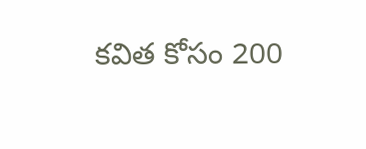కవిత కోసం 200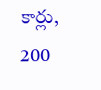కార్లు, 200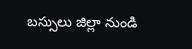బస్సులు జిల్లా నుండి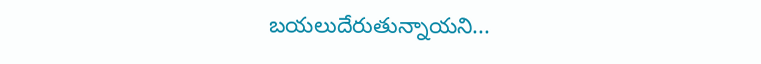బయలుదేరుతున్నాయని...